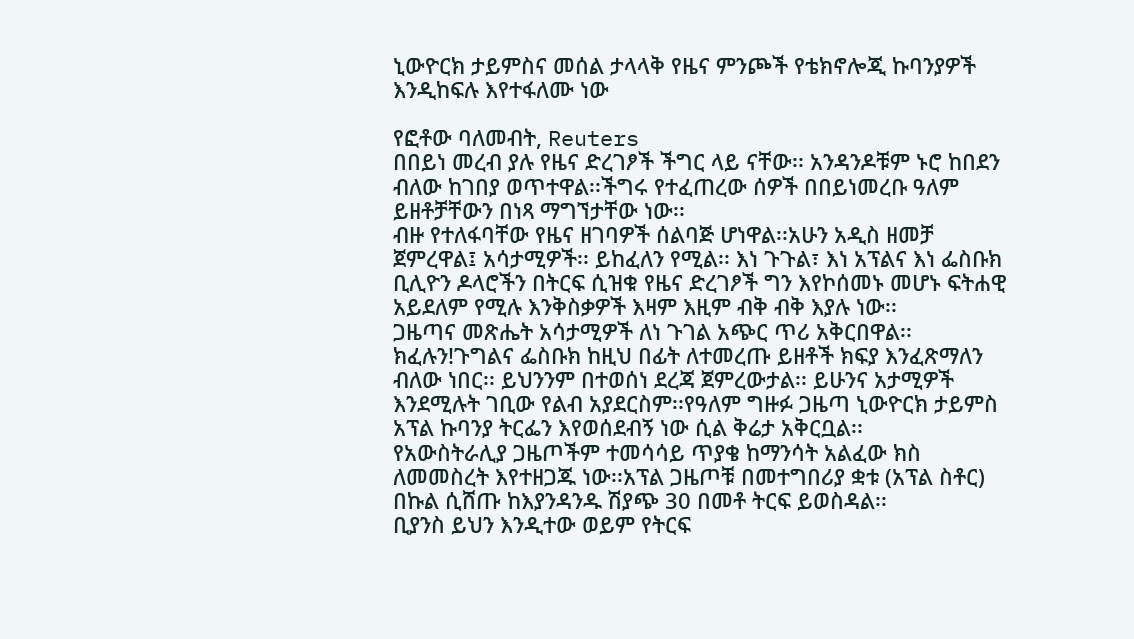ኒውዮርክ ታይምስና መሰል ታላላቅ የዜና ምንጮች የቴክኖሎጂ ኩባንያዎች እንዲከፍሉ እየተፋለሙ ነው

የፎቶው ባለመብት, Reuters
በበይነ መረብ ያሉ የዜና ድረገፆች ችግር ላይ ናቸው፡፡ አንዳንዶቹም ኑሮ ከበደን ብለው ከገበያ ወጥተዋል፡፡ችግሩ የተፈጠረው ሰዎች በበይነመረቡ ዓለም ይዘቶቻቸውን በነጻ ማግኘታቸው ነው፡፡
ብዙ የተለፋባቸው የዜና ዘገባዎች ሰልባጅ ሆነዋል፡፡አሁን አዲስ ዘመቻ ጀምረዋል፤ አሳታሚዎች፡፡ ይከፈለን የሚል፡፡ እነ ጉጉል፣ እነ አፕልና እነ ፌስቡክ ቢሊዮን ዶላሮችን በትርፍ ሲዝቁ የዜና ድረገፆች ግን እየኮሰመኑ መሆኑ ፍትሐዊ አይደለም የሚሉ እንቅስቃዎች እዛም እዚም ብቅ ብቅ እያሉ ነው፡፡
ጋዜጣና መጽሔት አሳታሚዎች ለነ ጉገል አጭር ጥሪ አቅርበዋል፡፡ ክፈሉን!ጉግልና ፌስቡክ ከዚህ በፊት ለተመረጡ ይዘቶች ክፍያ እንፈጽማለን ብለው ነበር፡፡ ይህንንም በተወሰነ ደረጃ ጀምረውታል፡፡ ይሁንና አታሚዎች እንደሚሉት ገቢው የልብ አያደርስም፡፡የዓለም ግዙፉ ጋዜጣ ኒውዮርክ ታይምስ አፕል ኩባንያ ትርፌን እየወሰደብኝ ነው ሲል ቅሬታ አቅርቧል፡፡
የአውስትራሊያ ጋዜጦችም ተመሳሳይ ጥያቄ ከማንሳት አልፈው ክስ ለመመስረት እየተዘጋጁ ነው፡፡አፕል ጋዜጦቹ በመተግበሪያ ቋቱ (አፕል ስቶር) በኩል ሲሸጡ ከእያንዳንዱ ሽያጭ 30 በመቶ ትርፍ ይወስዳል፡፡
ቢያንስ ይህን እንዲተው ወይም የትርፍ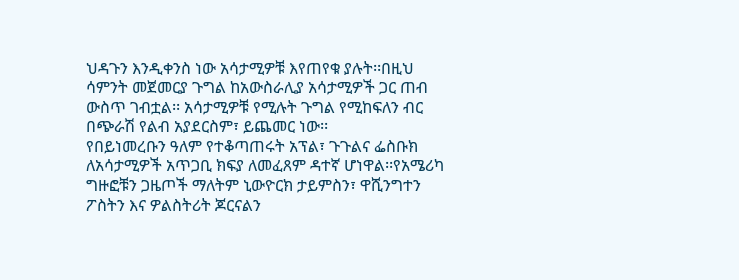ህዳጉን እንዲቀንስ ነው አሳታሚዎቹ እየጠየቁ ያሉት፡፡በዚህ ሳምንት መጀመርያ ጉግል ከአውስራሊያ አሳታሚዎች ጋር ጠብ ውስጥ ገብቷል፡፡ አሳታሚዎቹ የሚሉት ጉግል የሚከፍለን ብር በጭራሽ የልብ አያደርስም፣ ይጨመር ነው፡፡
የበይነመረቡን ዓለም የተቆጣጠሩት አፕል፣ ጉጉልና ፌስቡክ ለአሳታሚዎች አጥጋቢ ክፍያ ለመፈጸም ዳተኛ ሆነዋል፡፡የአሜሪካ ግዙፎቹን ጋዜጦች ማለትም ኒውዮርክ ታይምስን፣ ዋሺንግተን ፖስትን እና ዎልስትሪት ጆርናልን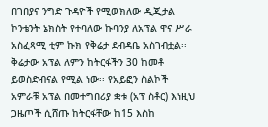በገበያና ንግድ ጉዳዮች የሚወክለው ዲጂታል ኮንቴንት ኔክስት የተባለው ኩባንያ ለአፕል ዋና ሥራ አስፈጻሚ ቲም ኩክ የቅሬታ ደብዳቤ አስገብቷል፡፡
ቅሬታው አፕል ለምን ከትርፋችን 30 ከመቶ ይወስድብናል የሚል ነው፡፡ የአይፎን ስልኮች አምራቹ አፕል በመተግበሪያ ቋቱ (አፕ ስቶር) እነዚህ ጋዜጦች ሲሸጡ ከትርፋቸው ከ15 እስከ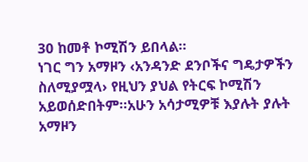30 ከመቶ ኮሚሽን ይበላል፡፡
ነገር ግን አማዞን ‹አንዳንድ ደንቦችና ግዴታዎችን ስለሚያሟላ› የዚህን ያህል የትርፍ ኮሚሽን አይወሰድበትም፡፡አሁን አሳታሚዎቹ እያሉት ያሉት አማዞን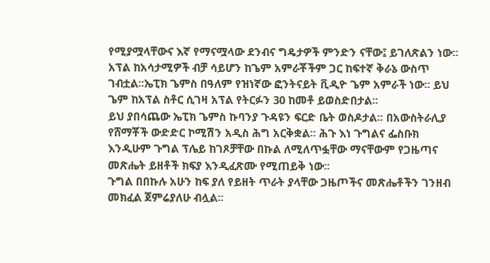የሚያሟላቸውና እኛ የማናሟላው ደንብና ግዴታዎች ምንድን ናቸው፤ ይገለጽልን ነው፡፡
አፕል ከአሳታሚዎች ብቻ ሳይሆን ከጌም አምራቾችም ጋር ከፍተኛ ቅራኔ ውስጥ ገብቷል፡፡ኤፒክ ጌምስ በዓለም የዝነኛው ፎንትናይት ቪዲዮ ጌም አምራች ነው፡፡ ይህ ጌም ከአፕል ስቶር ሲገዛ አፕል የትርፉን 30 ከመቶ ይወስድበታል፡፡
ይህ ያበሳጨው ኤፒክ ጌምስ ኩባንያ ጉዳዩን ፍርድ ቤት ወስዶታል፡፡ በአውስትራሊያ የሸማቾች ውድድር ኮሚሽን አዲስ ሕግ አርቅቋል፡፡ ሕጉ እነ ጉግልና ፌስቡክ እንዲሁም ጉግል ፕሌይ ከገጾቻቸው በኩል ለሚለጥፏቸው ማናቸውም የጋዜጣና መጽሔት ይዘቶች ክፍያ እንዲፈጽሙ የሚጠይቅ ነው፡፡
ጉግል በበኩሉ አሁን ከፍ ያለ የይዘት ጥራት ያላቸው ጋዜጦችና መጽሔቶችን ገንዘብ መክፈል ጀምሬያለሁ ብሏል፡፡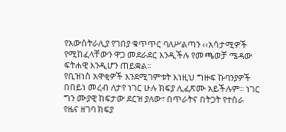የአውስትራሊያ የገበያ ቁጥጥር ባለሥልጣን ‹‹አሳታሚዎች የሚከፈላቸውን ዋጋ መደራደር እንዲችሉ የመጫወቻ ሜዳው ፍትሐዊ እንዲሆን ጠይቋል፡፡
የቢዝነስ አዋቂዎች እንደሚገምቱት እነዚህ ግዙፍ ኩባንያዎች በበይነ መረብ ለታየ ነገር ሁሉ ክፍያ ሊፈጽሙ አይችሉም፡፡ ነገር ግን ሙያዊ ከፍታው ደርዝ ያለው፣ በጥራትና በትጋት የተሰራ የዜና ዘገባ ክፍያ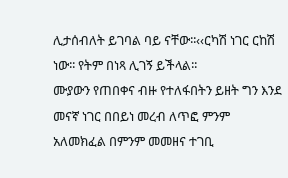ሊታሰብለት ይገባል ባይ ናቸው፡፡‹‹ርካሽ ነገር ርከሽ ነው፡፡ የትም በነጻ ሊገኝ ይችላል፡፡
ሙያውን የጠበቀና ብዙ የተለፋበትን ይዘት ግን እንደ መናኛ ነገር በበይነ መረብ ለጥፎ ምንም አለመክፈል በምንም መመዘና ተገቢ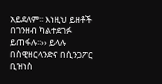አይደለም፡፡ እነዚህ ይዘቶች በገንዘብ ካልተደገፉ ይጠፋሉ፡፡›› ይላሉ በስዊዘርላንድና በሲንጋፖር ቢዝነስ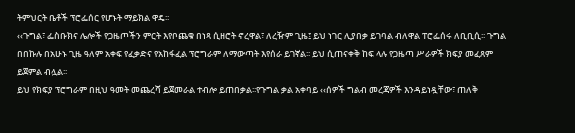ትምህርት ቤቶች ፕሮፌሰር የሆኑት ማይክል ዋዴ፡፡
‹‹ጉግል፣ ፌስቡክና ሌሎች የጋዜጦችን ምርት እየቦጨቁ በነጻ ሲዘሮት ኖረዋል፣ ለረዥም ጊዜ፤ ይህ ነገር ሊያበቃ ይገባል ብለዋል ፐሮፌሰሩ ለቢቢሲ፡፡ ጉግል በበኩሉ በአሁኑ ጊዜ ዓለም አቀፍ የፈቃድና የአከፋፈል ፕሮግራም ለማውጣት እየሰራ ይገኛል፡፡ ይህ ሲጠናቀቅ ከፍ ላሉ የጋዜጣ ሥራዎች ክፍያ መፈጸም ይጀምል ብሏል፡፡
ይህ የክፍያ ፕሮግራም በዚህ ዓመት መጨረሻ ይጀመራል ተብሎ ይጠበቃል፡፡የጉግል ቃል አቀባይ ‹‹ሰዎች ግልብ መረጃዎች እንዳይነዷቸው፣ ጠለቅ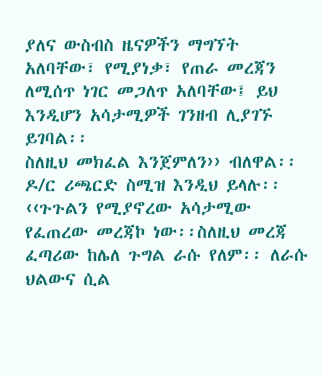ያለና ውስብስ ዜናዎችን ማግኘት አለባቸው፣ የሚያነቃ፣ የጠራ መረጃን ለሚሰጥ ነገር መጋለጥ አለባቸው፤ ይህ እንዲሆን አሳታሚዎች ገንዘብ ሊያገኙ ይገባል፡፡
ስለዚህ መክፈል እንጀምለን›› ብለዋል፡፡ዶ/ር ሪጫርድ ስሚዝ እንዲህ ይላሉ፡፡‹‹ጉጉልን የሚያኖረው አሳታሚው የፈጠረው መረጃኮ ነው፡፡ስለዚህ መረጃ ፈጣሪው ከሌለ ጉግል ራሱ የለም፡፡ ለራሱ ህልውና ሲል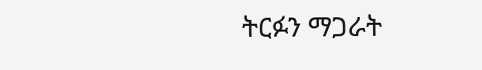ትርፉን ማጋራት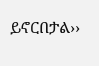ይኖርበታል››